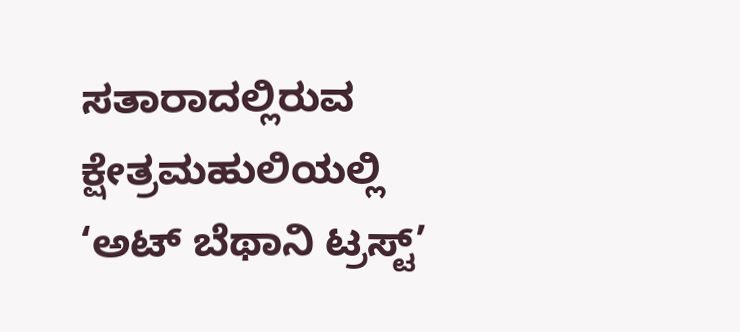ಸತಾರಾದಲ್ಲಿರುವ ಕ್ಷೇತ್ರಮಹುಲಿಯಲ್ಲಿ ‘ಅಟ್ ಬೆಥಾನಿ ಟ್ರಸ್ಟ್’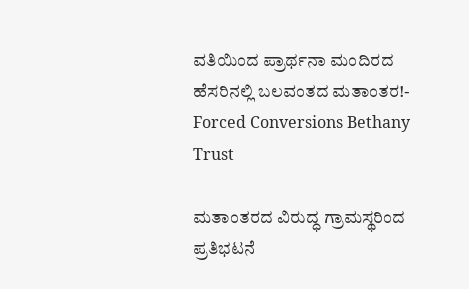ವತಿಯಿಂದ ಪ್ರಾರ್ಥನಾ ಮಂದಿರದ ಹೆಸರಿನಲ್ಲಿ ಬಲವಂತದ ಮತಾಂತರ!- Forced Conversions Bethany Trust

ಮತಾಂತರದ ವಿರುದ್ಧ ಗ್ರಾಮಸ್ಥರಿಂದ ಪ್ರತಿಭಟನೆ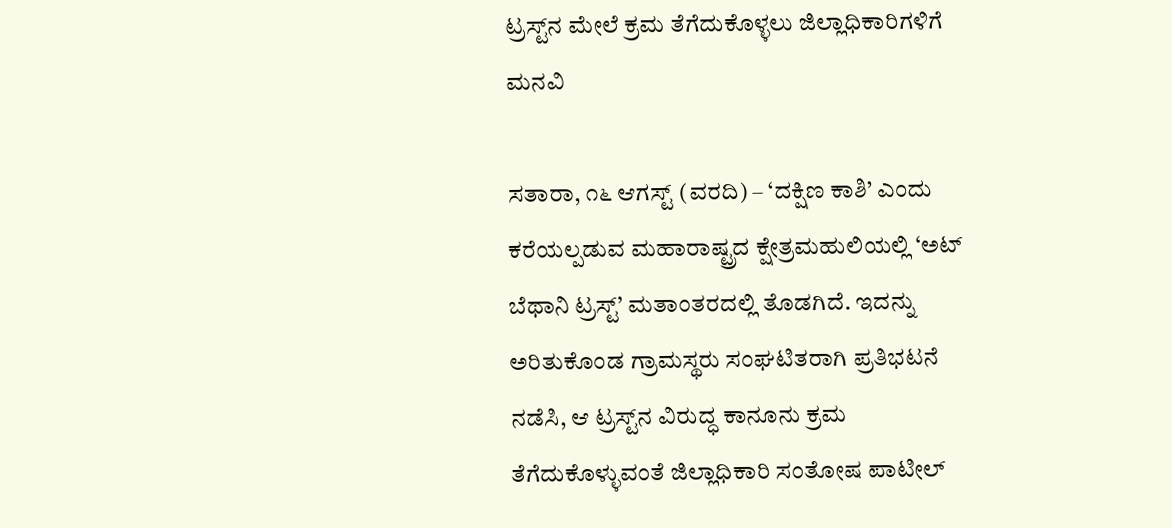ಟ್ರಸ್ಟ್‌ನ ಮೇಲೆ ಕ್ರಮ ತೆಗೆದುಕೊಳ್ಳಲು ಜಿಲ್ಲಾಧಿಕಾರಿಗಳಿಗೆ ಮನವಿ

ಸತಾರಾ, ೧೬ ಆಗಸ್ಟ್ (ವರದಿ) – ‘ದಕ್ಷಿಣ ಕಾಶಿ’ ಎಂದು ಕರೆಯಲ್ಪಡುವ ಮಹಾರಾಷ್ಟ್ರದ ಕ್ಷೇತ್ರಮಹುಲಿಯಲ್ಲಿ ‘ಅಟ್ ಬೆಥಾನಿ ಟ್ರಸ್ಟ್’ ಮತಾಂತರದಲ್ಲಿ ತೊಡಗಿದೆ. ಇದನ್ನು ಅರಿತುಕೊಂಡ ಗ್ರಾಮಸ್ಥರು ಸಂಘಟಿತರಾಗಿ ಪ್ರತಿಭಟನೆ ನಡೆಸಿ, ಆ ಟ್ರಸ್ಟ್‌ನ ವಿರುದ್ಧ ಕಾನೂನು ಕ್ರಮ ತೆಗೆದುಕೊಳ್ಳುವಂತೆ ಜಿಲ್ಲಾಧಿಕಾರಿ ಸಂತೋಷ ಪಾಟೀಲ್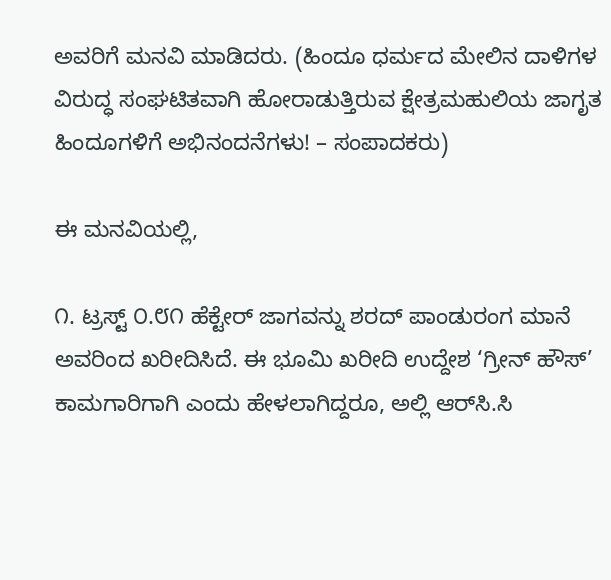ಅವರಿಗೆ ಮನವಿ ಮಾಡಿದರು. (ಹಿಂದೂ ಧರ್ಮದ ಮೇಲಿನ ದಾಳಿಗಳ ವಿರುದ್ಧ ಸಂಘಟಿತವಾಗಿ ಹೋರಾಡುತ್ತಿರುವ ಕ್ಷೇತ್ರಮಹುಲಿಯ ಜಾಗೃತ ಹಿಂದೂಗಳಿಗೆ ಅಭಿನಂದನೆಗಳು! – ಸಂಪಾದಕರು)

ಈ ಮನವಿಯಲ್ಲಿ,

೧. ಟ್ರಸ್ಟ್ ೦.೮೧ ಹೆಕ್ಟೇರ್ ಜಾಗವನ್ನು ಶರದ್ ಪಾಂಡುರಂಗ ಮಾನೆ ಅವರಿಂದ ಖರೀದಿಸಿದೆ. ಈ ಭೂಮಿ ಖರೀದಿ ಉದ್ದೇಶ ‘ಗ್ರೀನ್ ಹೌಸ್’ ಕಾಮಗಾರಿಗಾಗಿ ಎಂದು ಹೇಳಲಾಗಿದ್ದರೂ, ಅಲ್ಲಿ ಆರ್‌ಸಿ.ಸಿ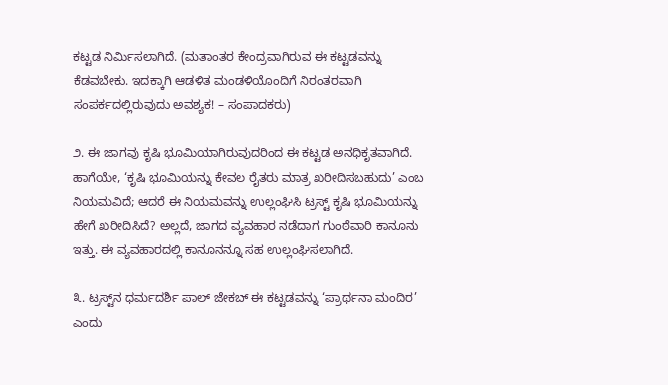ಕಟ್ಟಡ ನಿರ್ಮಿಸಲಾಗಿದೆ. (ಮತಾಂತರ ಕೇಂದ್ರವಾಗಿರುವ ಈ ಕಟ್ಟಡವನ್ನು ಕೆಡವಬೇಕು. ಇದಕ್ಕಾಗಿ ಆಡಳಿತ ಮಂಡಳಿಯೊಂದಿಗೆ ನಿರಂತರವಾಗಿ ಸಂಪರ್ಕದಲ್ಲಿರುವುದು ಅವಶ್ಯಕ! – ಸಂಪಾದಕರು)

೨. ಈ ಜಾಗವು ಕೃಷಿ ಭೂಮಿಯಾಗಿರುವುದರಿಂದ ಈ ಕಟ್ಟಡ ಅನಧಿಕೃತವಾಗಿದೆ. ಹಾಗೆಯೇ, ‘ಕೃಷಿ ಭೂಮಿಯನ್ನು ಕೇವಲ ರೈತರು ಮಾತ್ರ ಖರೀದಿಸಬಹುದು’ ಎಂಬ ನಿಯಮವಿದೆ; ಆದರೆ ಈ ನಿಯಮವನ್ನು ಉಲ್ಲಂಘಿಸಿ ಟ್ರಸ್ಟ್ ಕೃಷಿ ಭೂಮಿಯನ್ನು ಹೇಗೆ ಖರೀದಿಸಿದೆ? ಅಲ್ಲದೆ, ಜಾಗದ ವ್ಯವಹಾರ ನಡೆದಾಗ ಗುಂಠೆವಾರಿ ಕಾನೂನು ಇತ್ತು. ಈ ವ್ಯವಹಾರದಲ್ಲಿ ಕಾನೂನನ್ನೂ ಸಹ ಉಲ್ಲಂಘಿಸಲಾಗಿದೆ.

೩. ಟ್ರಸ್ಟ್‌ನ ಧರ್ಮದರ್ಶಿ ಪಾಲ್ ಜೇಕಬ್ ಈ ಕಟ್ಟಡವನ್ನು ‘ಪ್ರಾರ್ಥನಾ ಮಂದಿರ’ ಎಂದು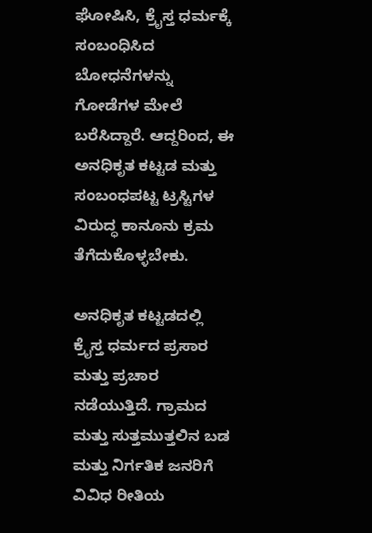ಘೋಷಿಸಿ, ಕ್ರೈಸ್ತ ಧರ್ಮಕ್ಕೆ ಸಂಬಂಧಿಸಿದ ಬೋಧನೆಗಳನ್ನು ಗೋಡೆಗಳ ಮೇಲೆ ಬರೆಸಿದ್ದಾರೆ. ಆದ್ದರಿಂದ, ಈ ಅನಧಿಕೃತ ಕಟ್ಟಡ ಮತ್ತು ಸಂಬಂಧಪಟ್ಟ ಟ್ರಸ್ಟಿಗಳ ವಿರುದ್ಧ ಕಾನೂನು ಕ್ರಮ ತೆಗೆದುಕೊಳ್ಳಬೇಕು.

ಅನಧಿಕೃತ ಕಟ್ಟಡದಲ್ಲಿ ಕ್ರೈಸ್ತ ಧರ್ಮದ ಪ್ರಸಾರ ಮತ್ತು ಪ್ರಚಾರ ನಡೆಯುತ್ತಿದೆ. ಗ್ರಾಮದ ಮತ್ತು ಸುತ್ತಮುತ್ತಲಿನ ಬಡ ಮತ್ತು ನಿರ್ಗತಿಕ ಜನರಿಗೆ ವಿವಿಧ ರೀತಿಯ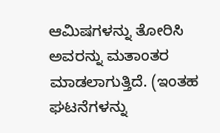ಆಮಿಷಗಳನ್ನು ತೋರಿಸಿ ಅವರನ್ನು ಮತಾಂತರ ಮಾಡಲಾಗುತ್ತಿದೆ. (ಇಂತಹ ಘಟನೆಗಳನ್ನು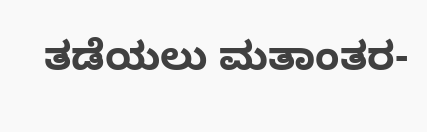ತಡೆಯಲು ಮತಾಂತರ-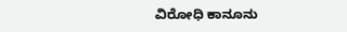ವಿರೋಧಿ ಕಾನೂನು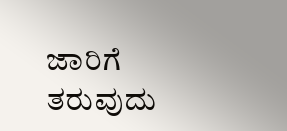ಜಾರಿಗೆ ತರುವುದು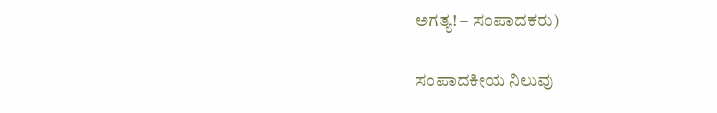ಅಗತ್ಯ! – ಸಂಪಾದಕರು)

ಸಂಪಾದಕೀಯ ನಿಲುವು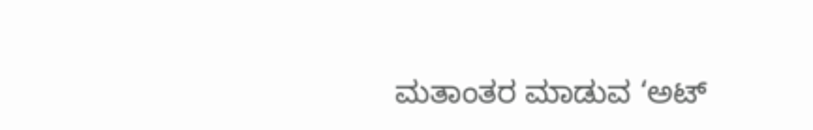ಮತಾಂತರ ಮಾಡುವ ‘ಅಟ್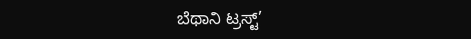ಬೆಥಾನಿ ಟ್ರಸ್ಟ್’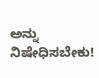ಅನ್ನು ನಿಷೇಧಿಸಬೇಕು!